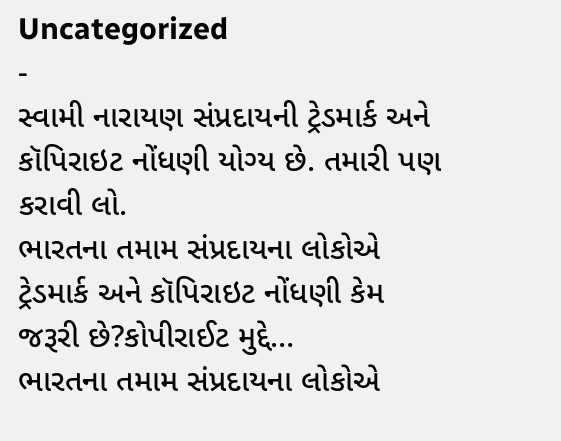Uncategorized
-
સ્વામી નારાયણ સંપ્રદાયની ટ્રેડમાર્ક અને કૉપિરાઇટ નોંધણી યોગ્ય છે. તમારી પણ કરાવી લો.
ભારતના તમામ સંપ્રદાયના લોકોએ ટ્રેડમાર્ક અને કૉપિરાઇટ નોંધણી કેમ જરૂરી છે?કોપીરાઈટ મુદ્દે…
ભારતના તમામ સંપ્રદાયના લોકોએ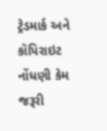ટ્રેડમાર્ક અને કૉપિરાઇટ નોંધણી કેમ જરૂરી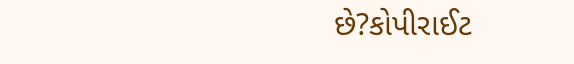છે?કોપીરાઈટ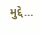મુદ્દે…